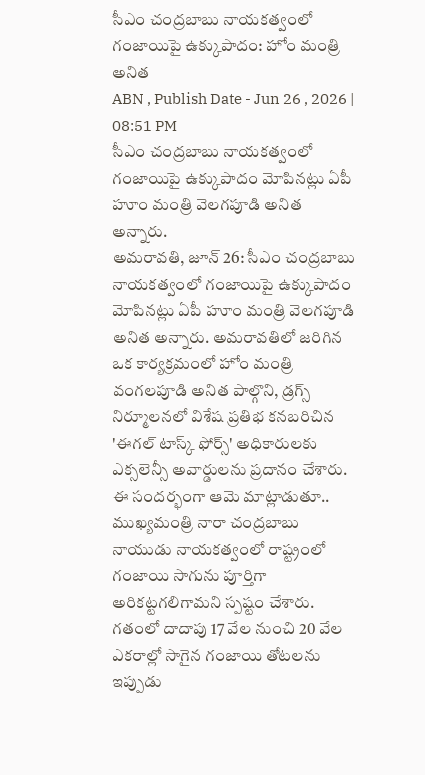సీఎం చంద్రబాబు నాయకత్వంలో గంజాయిపై ఉక్కుపాదం: హోం మంత్రి అనిత
ABN , Publish Date - Jun 26 , 2026 | 08:51 PM
సీఎం చంద్రబాబు నాయకత్వంలో గంజాయిపై ఉక్కుపాదం మోపినట్లు ఏపీ హూం మంత్రి వెలగపూడి అనిత అన్నారు.
అమరావతి, జూన్ 26: సీఎం చంద్రబాబు నాయకత్వంలో గంజాయిపై ఉక్కుపాదం మోపినట్లు ఏపీ హూం మంత్రి వెలగపూడి అనిత అన్నారు. అమరావతిలో జరిగిన ఒక కార్యక్రమంలో హోం మంత్రి వంగలపూడి అనిత పాల్గొని, డ్రగ్స్ నిర్మూలనలో విశేష ప్రతిభ కనబరిచిన 'ఈగల్ టాస్క్ ఫోర్స్' అధికారులకు ఎక్సలెన్సీ అవార్డులను ప్రదానం చేశారు. ఈ సందర్భంగా ఆమె మాట్లాడుతూ.. ముఖ్యమంత్రి నారా చంద్రబాబు నాయుడు నాయకత్వంలో రాష్ట్రంలో గంజాయి సాగును పూర్తిగా అరికట్టగలిగామని స్పష్టం చేశారు. గతంలో దాదాపు 17 వేల నుంచి 20 వేల ఎకరాల్లో సాగైన గంజాయి తోటలను ఇప్పుడు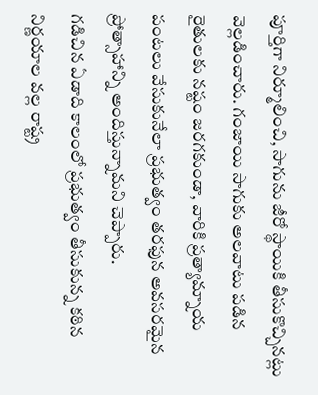పూర్తిగా నిర్మూలించి, సాగును జీరో స్థాయికి తీసుకొచ్చినట్లు వెల్లడించారు. గంజాయి సాగుకు అలవాటు పడిన రైతులకు నష్టం జరగకుండా, వారికి ప్రత్యామ్నాయ పంటలు వేసుకునేలా ప్రభుత్వం తరఫున అవసరమైన ప్రోత్సాహాన్ని అందిస్తున్నామని చెప్పారు.
గడిచిన ఏడాది కాలంలో ప్రభుత్వం తీసుకున్న కఠిన నిర్ణయాల వల్ల రాష్ట్ర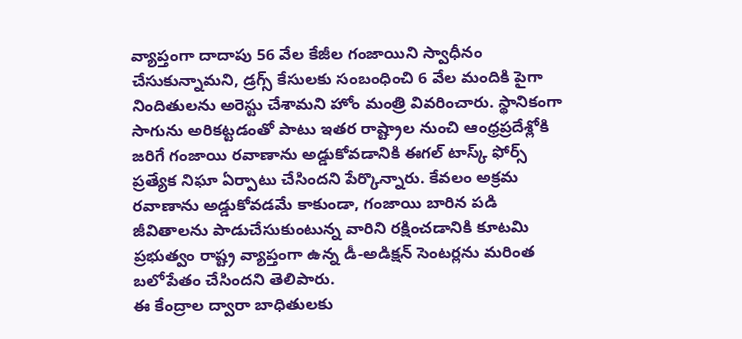వ్యాప్తంగా దాదాపు 56 వేల కేజీల గంజాయిని స్వాధీనం చేసుకున్నామని, డ్రగ్స్ కేసులకు సంబంధించి 6 వేల మందికి పైగా నిందితులను అరెస్టు చేశామని హోం మంత్రి వివరించారు. స్థానికంగా సాగును అరికట్టడంతో పాటు ఇతర రాష్ట్రాల నుంచి ఆంధ్రప్రదేశ్లోకి జరిగే గంజాయి రవాణాను అడ్డుకోవడానికి ఈగల్ టాస్క్ ఫోర్స్ ప్రత్యేక నిఘా ఏర్పాటు చేసిందని పేర్కొన్నారు. కేవలం అక్రమ రవాణాను అడ్డుకోవడమే కాకుండా, గంజాయి బారిన పడి జీవితాలను పాడుచేసుకుంటున్న వారిని రక్షించడానికి కూటమి ప్రభుత్వం రాష్ట్ర వ్యాప్తంగా ఉన్న డీ-అడిక్షన్ సెంటర్లను మరింత బలోపేతం చేసిందని తెలిపారు.
ఈ కేంద్రాల ద్వారా బాధితులకు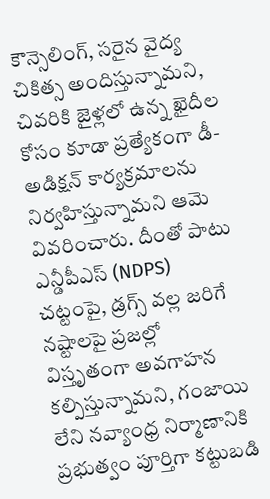కౌన్సెలింగ్, సరైన వైద్య చికిత్స అందిస్తున్నామని, చివరికి జైళ్లలో ఉన్న ఖైదీల కోసం కూడా ప్రత్యేకంగా డీ-అడిక్షన్ కార్యక్రమాలను నిర్వహిస్తున్నామని ఆమె వివరించారు. దీంతో పాటు ఎన్డీపీఎస్ (NDPS) చట్టంపై, డ్రగ్స్ వల్ల జరిగే నష్టాలపై ప్రజల్లో విస్తృతంగా అవగాహన కల్పిస్తున్నామని, గంజాయి లేని నవ్యాంధ్ర నిర్మాణానికి ప్రభుత్వం పూర్తిగా కట్టుబడి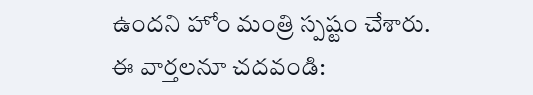ఉందని హోం మంత్రి స్పష్టం చేశారు.
ఈ వార్తలనూ చదవండి: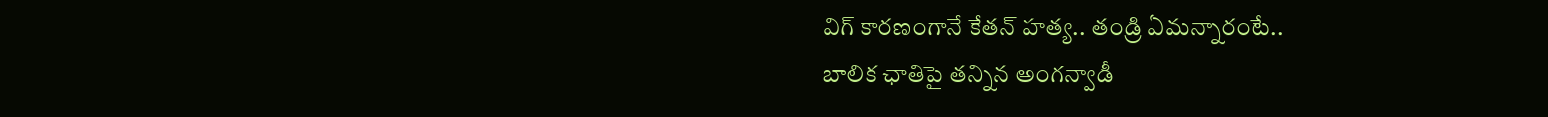విగ్ కారణంగానే కేతన్ హత్య.. తండ్రి ఏమన్నారంటే..
బాలిక ఛాతిపై తన్నిన అంగన్వాడీ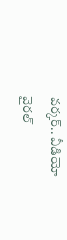వర్కర్.. వీడియో వైరల్